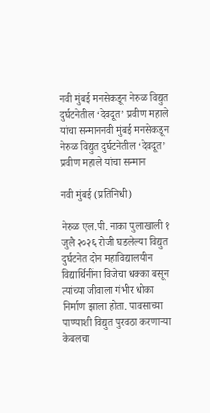नवी मुंबई मनसेकडून नेरुळ विद्युत दुर्घटनेतील ‘देवदूत’ प्रवीण महाले यांचा सन्माननवी मुंबई मनसेकडून नेरुळ विद्युत दुर्घटनेतील ‘देवदूत’ प्रवीण महाले यांचा सन्मान

नवी मुंबई (प्रतिनिधी)

नेरुळ एल.पी. नाका पुलाखाली १ जुलै २०२६ रोजी घडलेल्या विद्युत दुर्घटनेत दोन महाविद्यालयीन विद्यार्थिनींना विजेचा धक्का बसून त्यांच्या जीवाला गंभीर धोका निर्माण झाला होता. पावसाच्या पाण्याशी विद्युत पुरवठा करणाऱ्या केबलचा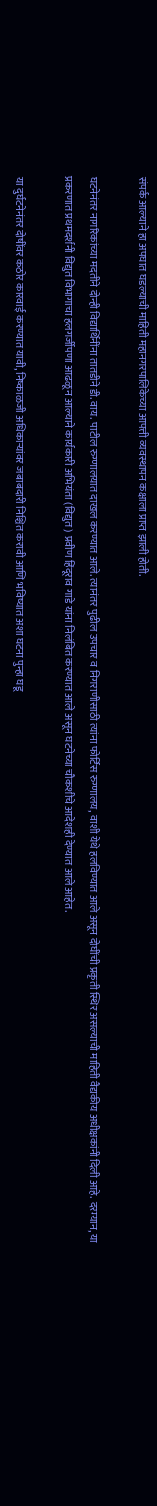संपर्क आल्याने हा अपघात घडल्याची माहिती महानगरपालिकेच्या आपत्ती व्यवस्थापन कक्षाला प्राप्त झाली होती.

घटनेनंतर नागरिकांच्या मदतीने दोन्ही विद्यार्थिनींना तातडीने डी. वाय. पाटील रुग्णालयात दाखल करण्यात आले. त्यानंतर पुढील उपचार व निगराणीसाठी त्यांना फोर्टिस रुग्णालय, वाशी येथे हलविण्यात आले असून दोघींची प्रकृती स्थिर असल्याची माहिती वैद्यकीय अधीक्षकांनी दिली आहे. दरम्यान, या प्रकरणात प्रथमदर्शनी विद्युत विभागाचा हलगर्जीपणा आढळून आल्याने कार्यकारी अभियंता (विद्युत) प्रवीण हिंदूराव गाडे यांना निलंबित करण्यात आले असून घटनेच्या चौकशीचे आदेशही देण्यात आले आहेत.

या दुर्घटनेनंतर दोषींवर कठोर कारवाई करण्यात यावी, निष्काळजी अधिकाऱ्यांवर जबाबदारी निश्चित करावी आणि भविष्यात अशा घटना पुन्हा घडू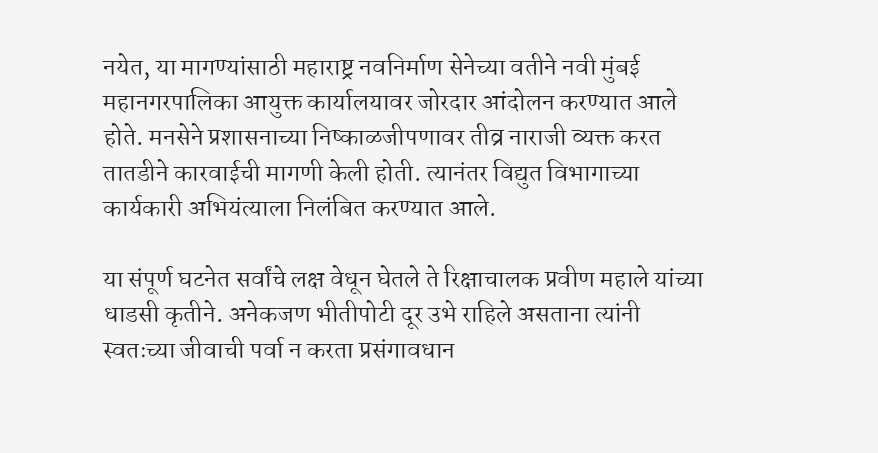नयेत, या मागण्यांसाठी महाराष्ट्र नवनिर्माण सेनेच्या वतीने नवी मुंबई महानगरपालिका आयुक्त कार्यालयावर जोरदार आंदोलन करण्यात आले होते. मनसेने प्रशासनाच्या निष्काळजीपणावर तीव्र नाराजी व्यक्त करत तातडीने कारवाईची मागणी केली होती. त्यानंतर विद्युत विभागाच्या कार्यकारी अभियंत्याला निलंबित करण्यात आले.

या संपूर्ण घटनेत सर्वांचे लक्ष वेधून घेतले ते रिक्षाचालक प्रवीण महाले यांच्या धाडसी कृतीने. अनेकजण भीतीपोटी दूर उभे राहिले असताना त्यांनी स्वतःच्या जीवाची पर्वा न करता प्रसंगावधान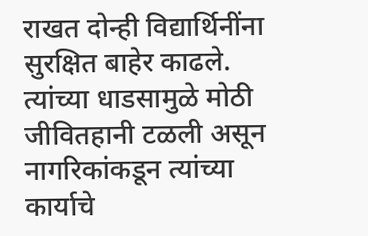राखत दोन्ही विद्यार्थिनींना सुरक्षित बाहेर काढले. त्यांच्या धाडसामुळे मोठी जीवितहानी टळली असून नागरिकांकडून त्यांच्या कार्याचे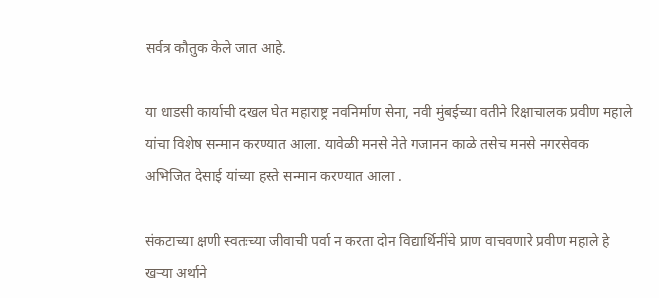सर्वत्र कौतुक केले जात आहे.

या धाडसी कार्याची दखल घेत महाराष्ट्र नवनिर्माण सेना, नवी मुंबईच्या वतीने रिक्षाचालक प्रवीण महाले यांचा विशेष सन्मान करण्यात आला. यावेळी मनसे नेते गजानन काळे तसेच मनसे नगरसेवक अभिजित देसाई यांच्या हस्ते सन्मान करण्यात आला .

संकटाच्या क्षणी स्वतःच्या जीवाची पर्वा न करता दोन विद्यार्थिनींचे प्राण वाचवणारे प्रवीण महाले हे खऱ्या अर्थाने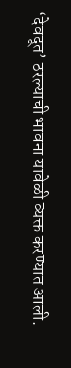‘देवदूत’ ठरल्याची भावना यावेळी व्यक्त करण्यात आली.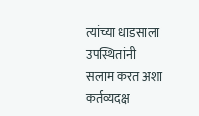त्यांच्या धाडसाला उपस्थितांनी सलाम करत अशा कर्तव्यदक्ष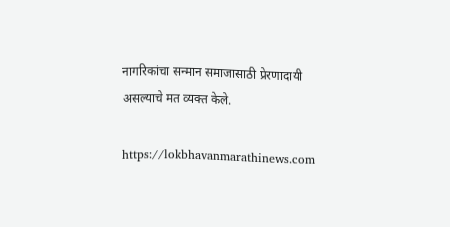नागरिकांचा सन्मान समाजासाठी प्रेरणादायी असल्याचे मत व्यक्त केले.

https://lokbhavanmarathinews.com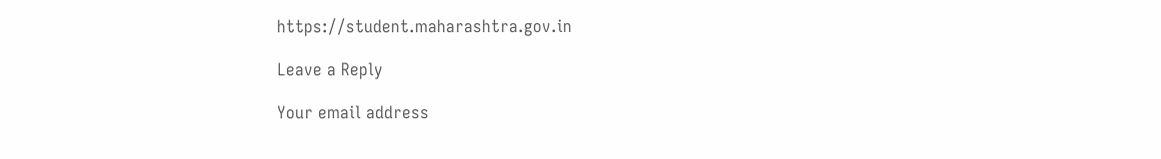https://student.maharashtra.gov.in

Leave a Reply

Your email address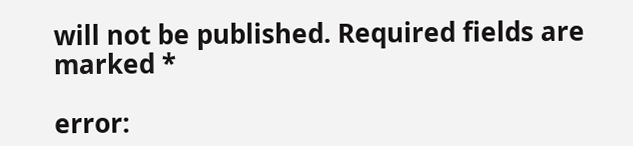will not be published. Required fields are marked *

error: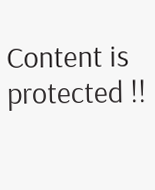Content is protected !!